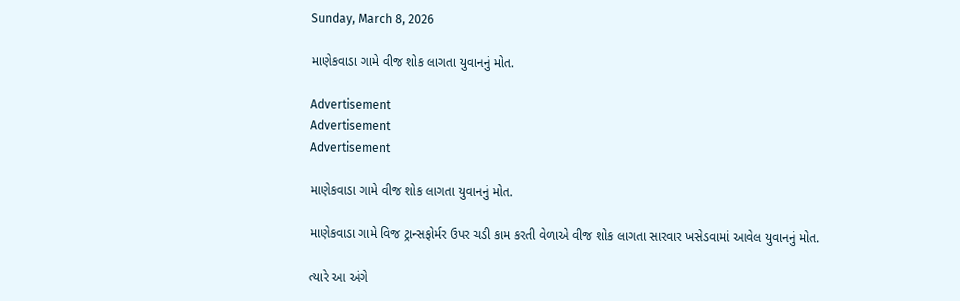Sunday, March 8, 2026

માણેકવાડા ગામે વીજ શોક લાગતા યુવાનનું મોત.

Advertisement
Advertisement
Advertisement

માણેકવાડા ગામે વીજ શોક લાગતા યુવાનનું મોત.

માણેકવાડા ગામે વિજ ટ્રાન્સફોર્મર ઉપર ચડી કામ કરતી વેળાએ વીજ શોક લાગતા સારવાર ખસેડવામાં આવેલ યુવાનનું મોત.

ત્યારે આ અંગે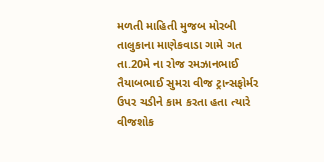મળતી માહિતી મુજબ મોરબી તાલુકાના માણેકવાડા ગામે ગત તા.20મે ના રોજ રમઝાનભાઈ તૈયાબભાઈ સુમરા વીજ ટ્રાન્સફોર્મર ઉપર ચડીને કામ કરતા હતા ત્યારે વીજશોક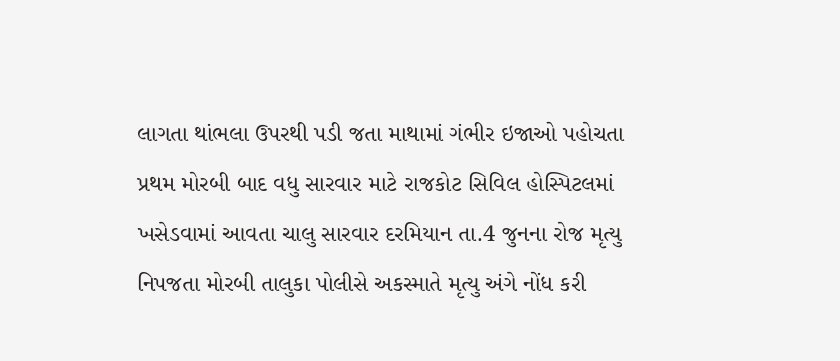લાગતા થાંભલા ઉપરથી પડી જતા માથામાં ગંભીર ઇજાઓ પહોચતા પ્રથમ મોરબી બાદ વધુ સારવાર માટે રાજકોટ સિવિલ હોસ્પિટલમાં ખસેડવામાં આવતા ચાલુ સારવાર દરમિયાન તા.4 જુનના રોજ મૃત્યુ નિપજતા મોરબી તાલુકા પોલીસે અકસ્માતે મૃત્યુ અંગે નોંધ કરી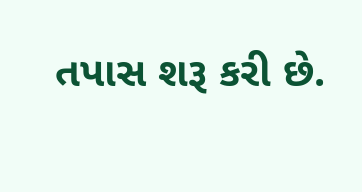તપાસ શરૂ કરી છે.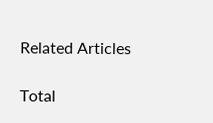Related Articles

Total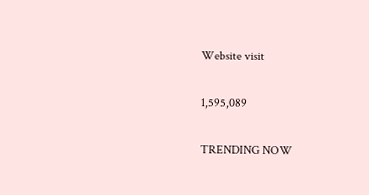Website visit

1,595,089

TRENDING NOW